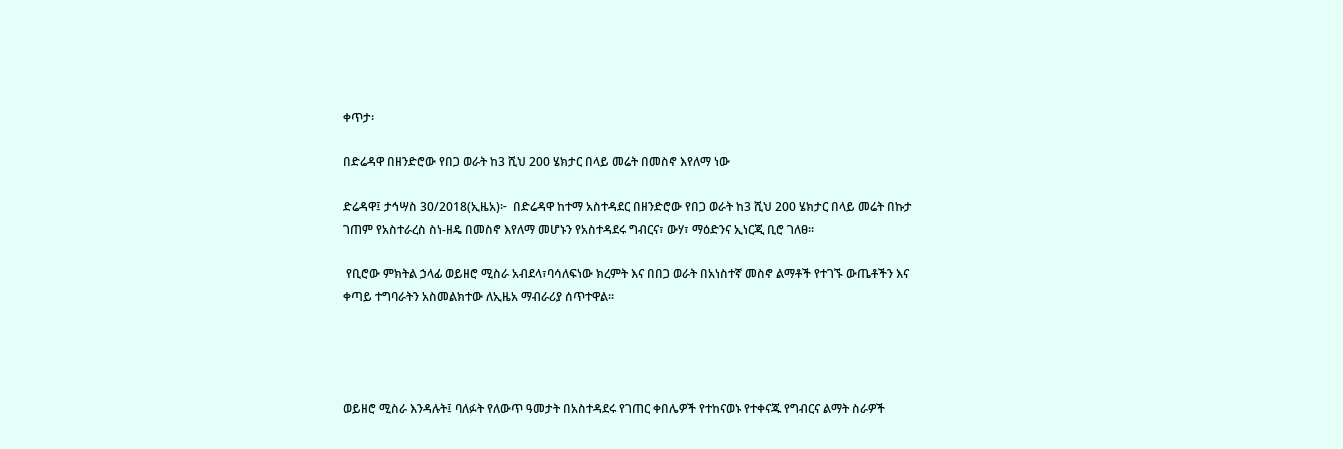ቀጥታ፡

በድሬዳዋ በዘንድሮው የበጋ ወራት ከ3 ሺህ 200 ሄክታር በላይ መሬት በመስኖ እየለማ ነው

ድሬዳዋ፤ ታኅሣስ 30/2018(ኢዜአ)፦  በድሬዳዋ ከተማ አስተዳደር በዘንድሮው የበጋ ወራት ከ3 ሺህ 200 ሄክታር በላይ መሬት በኩታ ገጠም የአስተራረስ ስነ-ዘዴ በመስኖ እየለማ መሆኑን የአስተዳደሩ ግብርና፣ ውሃ፣ ማዕድንና ኢነርጂ ቢሮ ገለፀ።

 የቢሮው ምክትል ኃላፊ ወይዘሮ ሚስራ አብደላ፣ባሳለፍነው ክረምት እና በበጋ ወራት በአነስተኛ መስኖ ልማቶች የተገኙ ውጤቶችን እና ቀጣይ ተግባራትን አስመልክተው ለኢዜአ ማብራሪያ ሰጥተዋል።




ወይዘሮ ሚስራ እንዳሉት፤ ባለፉት የለውጥ ዓመታት በአስተዳደሩ የገጠር ቀበሌዎች የተከናወኑ የተቀናጁ የግብርና ልማት ስራዎች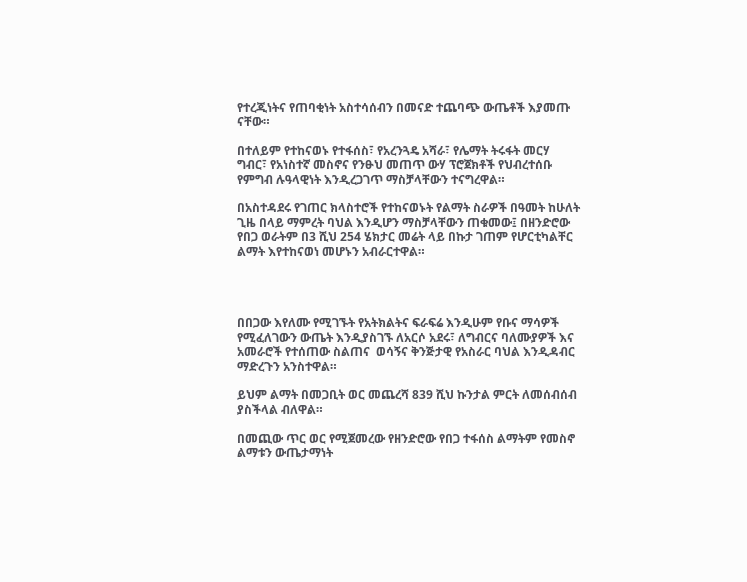የተረጂነትና የጠባቂነት አስተሳሰብን በመናድ ተጨባጭ ውጤቶች እያመጡ ናቸው።

በተለይም የተከናወኑ የተፋሰስ፣ የአረንጓዴ አሻራ፣ የሌማት ትሩፋት መርሃ ግብር፣ የአነስተኛ መስኖና የንፁህ መጠጥ ውሃ ፕሮጀክቶች የህብረተሰቡ የምግብ ሉዓላዊነት እንዲረጋገጥ ማስቻላቸውን ተናግረዋል።

በአስተዳደሩ የገጠር ክላስተሮች የተከናወኑት የልማት ስራዎች በዓመት ከሁለት ጊዜ በላይ ማምረት ባህል እንዲሆን ማስቻላቸውን ጠቁመው፤ በዘንድሮው የበጋ ወራትም በ3 ሺህ 254 ሄክታር መሬት ላይ በኩታ ገጠም የሆርቲካልቸር ልማት እየተከናወነ መሆኑን አብራርተዋል።




በበጋው እየለሙ የሚገኙት የአትክልትና ፍራፍሬ እንዲሁም የቡና ማሳዎች የሚፈለገውን ውጤት እንዲያስገኙ ለአርሶ አደሩ፣ ለግብርና ባለሙያዎች እና አመራሮች የተሰጠው ስልጠና  ወሳኝና ቅንጅታዊ የአስራር ባህል እንዲዳብር ማድረጉን አንስተዋል።

ይህም ልማት በመጋቢት ወር መጨረሻ 839 ሺህ ኩንታል ምርት ለመሰብሰብ ያስችላል ብለዋል።

በመጪው ጥር ወር የሚጀመረው የዘንድሮው የበጋ ተፋሰስ ልማትም የመስኖ ልማቱን ውጤታማነት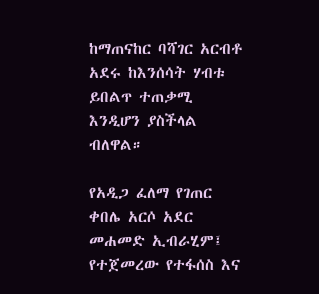ከማጠናከር ባሻገር አርብቶ አደሩ ከእንሰሳት ሃብቱ ይበልጥ ተጠቃሚ እንዲሆን ያስችላል ብለዋል።

የአዲጋ ፈለማ የገጠር ቀበሌ አርሶ አደር መሐመድ ኢብራሂም፤ የተጀመረው የተፋሰስ እና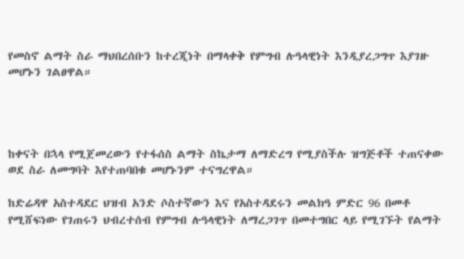የመስኖ ልማት ስራ ማህበረሰቡን ከተረጂነት በማላቀቅ የምግብ ሉዓላዊነት እንዲያረጋግጥ እያገዙ መሆኑን ገልፀዋል።




ከቀናት በኋላ የሚጀመረውን የተፋሰስ ልማት ስኬታማ ለማድረግ የሚያስችሉ ዝግጅቶች ተጠናቀው ወደ ስራ ለመግባት እየተጠባበቁ መሆኑንም ተናግረዋል።

ከድሬዳዋ አስተዳደር ህዝብ አንድ ሶስተኛውን እና የአስተዳደሩን መልክዓ ምድር 96 በመቶ የሚሸፍነው የገጠሩን ህብረተሰብ የምግብ ሉዓላዊነት ለማረጋገጥ በመተግበር ላይ የሚገኙት የልማት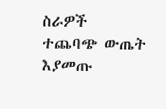ስራዎች ተጨባጭ ውጤት እያመጡ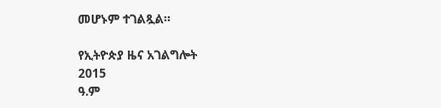መሆኑም ተገልጿል።

የኢትዮጵያ ዜና አገልግሎት
2015
ዓ.ም